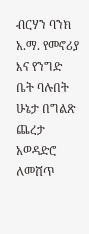ብርሃን ባንክ አ.ማ. የመኖሪያ እና የንግድ ቤት ባሉበት ሁኔታ በግልጽ ጨረታ አወዳድሮ ለመሸጥ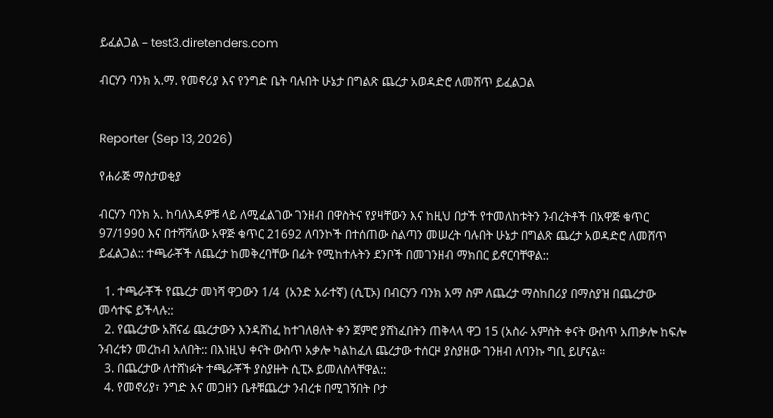ይፈልጋል – test3.diretenders.com

ብርሃን ባንክ አ.ማ. የመኖሪያ እና የንግድ ቤት ባሉበት ሁኔታ በግልጽ ጨረታ አወዳድሮ ለመሸጥ ይፈልጋል


Reporter (Sep 13, 2026)

የሐራጅ ማስታወቂያ

ብርሃን ባንክ አ. ከባለእዳዎቹ ላይ ለሚፈልገው ገንዘብ በዋስትና የያዛቸውን እና ከዚህ በታች የተመለከቱትን ንብረትቶች በአዋጅ ቁጥር 97/1990 እና በተሻሻለው አዋጅ ቁጥር 21692 ለባንኮች በተሰጠው ስልጣን መሠረት ባሉበት ሁኔታ በግልጽ ጨረታ አወዳድሮ ለመሸጥ ይፈልጋል:: ተጫራቾች ለጨረታ ከመቅረባቸው በፊት የሚከተሉትን ደንቦች በመገንዘብ ማክበር ይኖርባቸዋል::

  1. ተጫራቾች የጨረታ መነሻ ዋጋውን 1/4  (አንድ አራተኛ) (ሲፒኦ) በብርሃን ባንክ አማ ስም ለጨረታ ማስከበሪያ በማስያዝ በጨረታው መሳተፍ ይችላሉ::
  2. የጨረታው አሸናፊ ጨረታውን እንዳሸነፈ ከተገለፀለት ቀን ጀምሮ ያሸነፈበትን ጠቅላላ ዋጋ 15 (አስራ አምስት ቀናት ውስጥ አጠቃሎ ከፍሎ ንብረቱን መረከብ አለበት:: በእነዚህ ቀናት ውስጥ አቃሎ ካልከፈለ ጨረታው ተሰርዞ ያስያዘው ገንዘብ ለባንኩ ግቢ ይሆናል።
  3. በጨረታው ለተሸነፉት ተጫራቾች ያስያዙት ሲፒኦ ይመለስላቸዋል::
  4. የመኖሪያ፣ ንግድ እና መጋዘን ቤቶቹጨረታ ንብረቱ በሚገኝበት ቦታ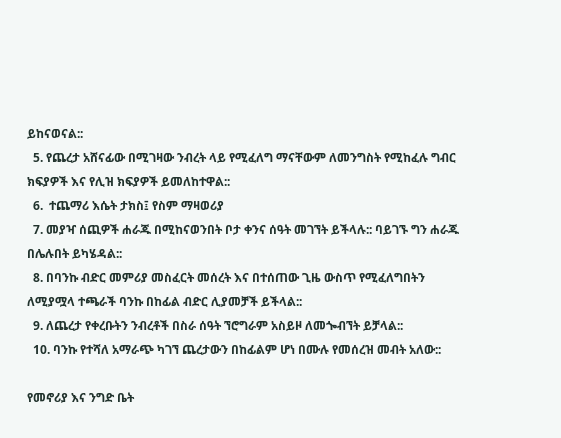ይከናወናል::
  5. የጨረታ አሸናፊው በሚገዛው ንብረት ላይ የሚፈለግ ማናቸውም ለመንግስት የሚከፈሉ ግብር ክፍያዎች እና የሊዝ ክፍያዎች ይመለከተዋል::
  6.  ተጨማሪ እሴት ታክስ፤ የስም ማዛወሪያ
  7. መያዣ ሰጪዎች ሐራጁ በሚከናወንበት ቦታ ቀንና ሰዓት መገኘት ይችላሉ:: ባይገኙ ግን ሐራጁ በሌሉበት ይካሄዳል::
  8. በባንኩ ብድር መምሪያ መስፈርት መሰረት እና በተሰጠው ጊዜ ውስጥ የሚፈለግበትን ለሚያሟላ ተጫራች ባንኩ በከፊል ብድር ሊያመቻች ይችላል::
  9. ለጨረታ የቀረቡትን ንብረቶች በስራ ሰዓት ኘሮግራም አስይዞ ለመጐብኘት ይቻላል::
  10. ባንኩ የተሻለ አማራጭ ካገኘ ጨረታውን በከፊልም ሆነ በሙሉ የመሰረዝ መብት አለው::

የመኖሪያ እና ንግድ ቤት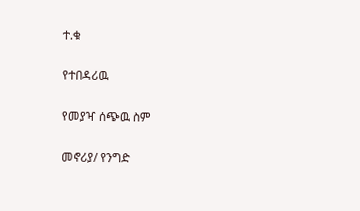ተ.ቁ

የተበዳሪዉ

የመያዣ ሰጭዉ ስም

መኖሪያ/ የንግድ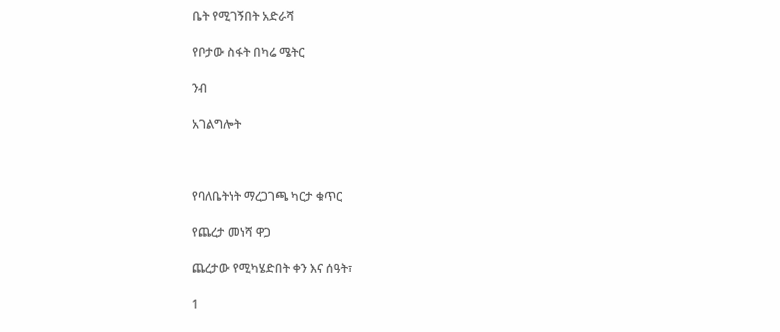ቤት የሚገኝበት አድራሻ

የቦታው ስፋት በካሬ ሜትር

ንብ

አገልግሎት



የባለቤትነት ማረጋገጫ ካርታ ቁጥር

የጨረታ መነሻ ዋጋ

ጨረታው የሚካሄድበት ቀን እና ሰዓት፣

1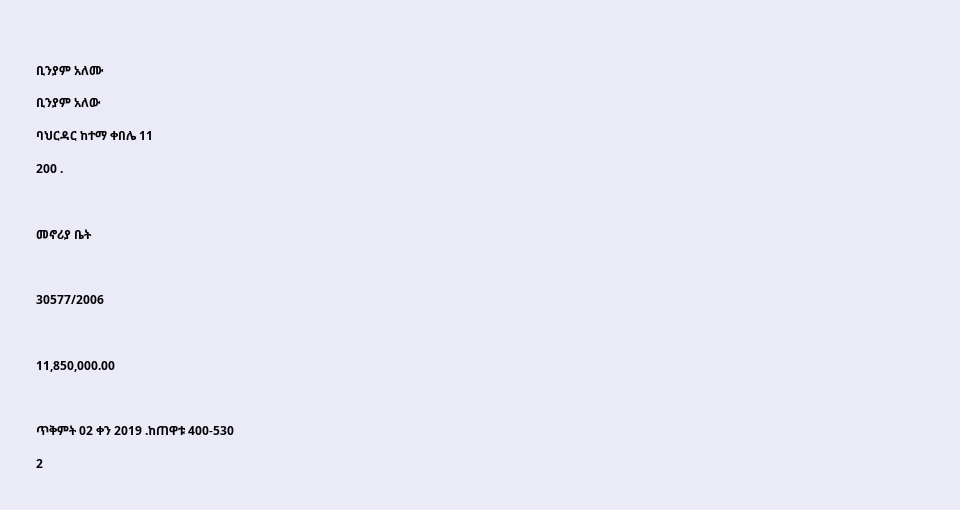ቢንያም አለሙ

ቢንያም አለው

ባህርዳር ከተማ ቀበሌ 11

200 .



መኖሪያ ቤት



30577/2006



11,850,000.00



ጥቅምት 02 ቀን 2019 .ከጠዋቱ 400-530

2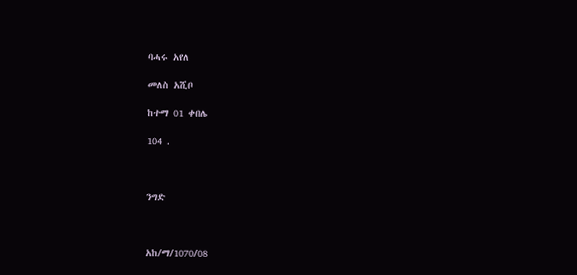ባሓሩ አየለ

መለስ አሺቦ

ከተማ 01 ቀበሌ

104 .



ንግድ



አከ/ማ/1070/08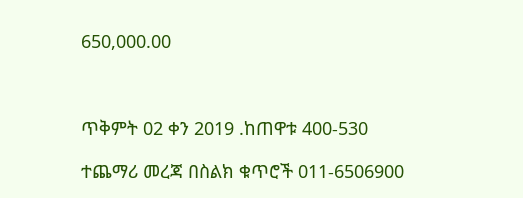650,000.00



ጥቅምት 02 ቀን 2019 .ከጠዋቱ 400-530

ተጨማሪ መረጃ በስልክ ቁጥሮች 011-6506900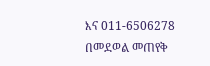እና 011-6506278 በመደወል መጠየቅ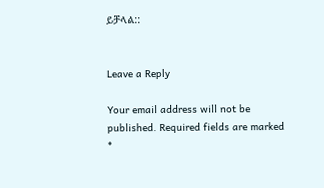ይቻላል::


Leave a Reply

Your email address will not be published. Required fields are marked *